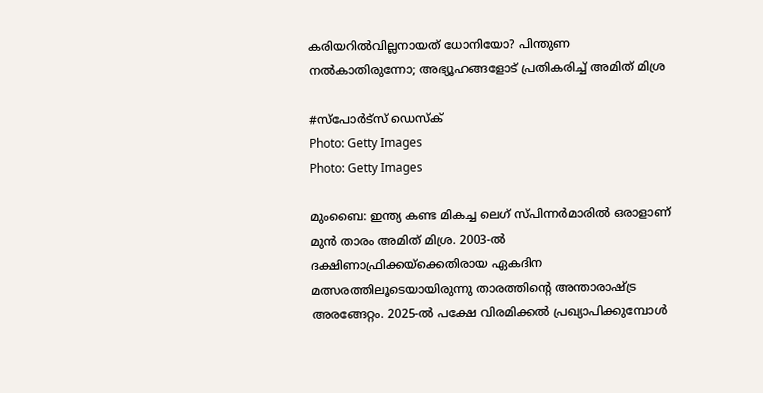കരിയറിൽവില്ലനായത് ധോനിയോ? പിന്തുണ നൽകാതിരുന്നോ; അഭ്യൂഹങ്ങളോട് പ്രതികരിച്ച് അമിത് മിശ്ര

#സ്‌പോര്‍ട്‌സ് ഡെസ്‌ക്‌
Photo: Getty Images
Photo: Getty Images

മുംബൈ: ഇന്ത്യ കണ്ട മികച്ച ലെഗ് സ്പിന്നർമാരിൽ ഒരാളാണ് മുൻ താരം അമിത് മിശ്ര. 2003-ൽ ദക്ഷിണാഫ്രിക്കയ്ക്കെതിരായ ഏകദിന മത്സരത്തിലൂടെയായിരുന്നു താരത്തിന്റെ അന്താരാഷ്ട്ര അരങ്ങേറ്റം. 2025-ൽ പക്ഷേ വിരമിക്കൽ പ്രഖ്യാപിക്കുമ്പോൾ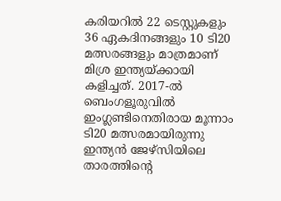കരിയറിൽ 22 ടെസ്റ്റുകളും 36 ഏകദിനങ്ങളും 10 ടി20 മത്സരങ്ങളും മാത്രമാണ് മിശ്ര ഇന്ത്യയ്ക്കായി കളിച്ചത്. 2017-ൽ ബെംഗളൂരുവിൽ ഇംഗ്ലണ്ടിനെതിരായ മൂന്നാം ടി20 മത്സരമായിരുന്നു ഇന്ത്യൻ ജേഴ്‌സിയിലെ താരത്തിന്റെ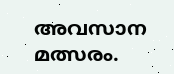അവസാന മത്സരം.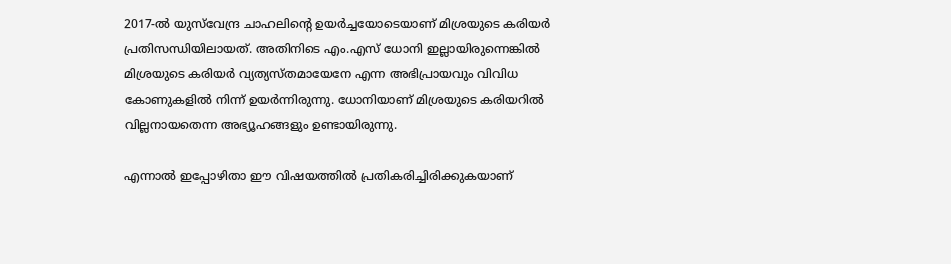2017-ൽ യുസ്‌വേന്ദ്ര ചാഹലിന്റെ ഉയർച്ചയോടെയാണ് മിശ്രയുടെ കരിയർ പ്രതിസന്ധിയിലായത്. അതിനിടെ എം.എസ് ധോനി ഇല്ലായിരുന്നെങ്കിൽ മിശ്രയുടെ കരിയർ വ്യത്യസ്തമായേനേ എന്ന അഭിപ്രായവും വിവിധ കോണുകളിൽ നിന്ന് ഉയർന്നിരുന്നു. ധോനിയാണ് മിശ്രയുടെ കരിയറിൽ വില്ലനായതെന്ന അഭ്യൂഹങ്ങളും ഉണ്ടായിരുന്നു.

എന്നാൽ ഇപ്പോഴിതാ ഈ വിഷയത്തിൽ പ്രതികരിച്ചിരിക്കുകയാണ്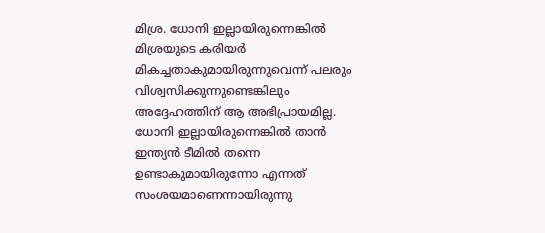മിശ്ര. ധോനി ഇല്ലായിരുന്നെങ്കിൽ മിശ്രയുടെ കരിയർ മികച്ചതാകുമായിരുന്നുവെന്ന് പലരും വിശ്വസിക്കുന്നുണ്ടെങ്കിലും അദ്ദേഹത്തിന് ആ അഭിപ്രായമില്ല. ധോനി ഇല്ലായിരുന്നെങ്കിൽ താൻ ഇന്ത്യൻ ടീമിൽ തന്നെ ഉണ്ടാകുമായിരുന്നോ എന്നത് സംശയമാണെന്നായിരുന്നു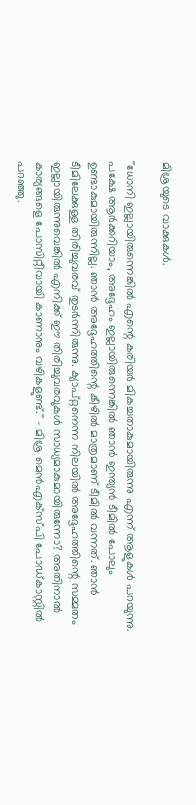മിശ്രയുടെ വാക്കുകൾ.

''ധോനി ഇല്ലായിരുന്നെങ്കിൽ എന്റെ കരിയർ മികച്ചതാകുമായിരുന്നു എന്ന് ആളുകൾ പറയുന്നു. പക്ഷേ ആർക്കറിയാം, അദ്ദേഹം ഇല്ലായിരുന്നെങ്കിൽ ഞാൻ ഇന്ത്യൻ ടീമിൽ പോലും ഉണ്ടാകുമായിരുന്നില്ല. ഞാൻ അദ്ദേഹത്തിന്റെ കീഴിൽ മാത്രമാണ് ടീമിൽ വന്നത്. ഞാൻ ടീമിലേക്കുള്ള തിരിച്ചുവരവ് തുടർന്നിരുന്നു. ക്യാപ്റ്റനെന്ന നിലയിൽ അദ്ദേഹത്തിന്റെ സമ്മതം ഇല്ലായിരുന്നുവെങ്കിൽ എനിക്ക് ഈ തിരിച്ചുവരവുകൾ സാധ്യമാകുമായിരുന്നോ? അതിനാൽ കാര്യങ്ങളെ പോസിറ്റീവായി കാണാനും വഴികളുണ്ട്.'' - മിശ്ര മെൻഎക്‌സ്പി പോഡ്കാസ്റ്റിൽ പറഞ്ഞു.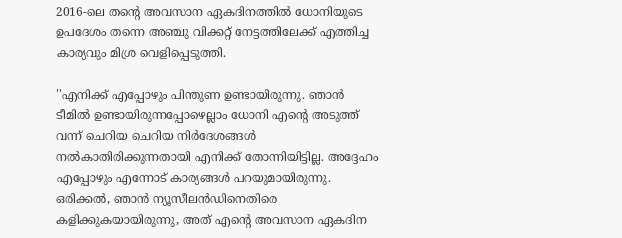2016-ലെ തന്റെ അവസാന ഏകദിനത്തിൽ ധോനിയുടെ ഉപദേശം തന്നെ അഞ്ചു വിക്കറ്റ് നേട്ടത്തിലേക്ക് എത്തിച്ച കാര്യവും മിശ്ര വെളിപ്പെടുത്തി.

''എനിക്ക് എപ്പോഴും പിന്തുണ ഉണ്ടായിരുന്നു. ഞാൻ ടീമിൽ ഉണ്ടായിരുന്നപ്പോഴെല്ലാം ധോനി എന്റെ അടുത്ത് വന്ന് ചെറിയ ചെറിയ നിർദേശങ്ങൾ നൽകാതിരിക്കുന്നതായി എനിക്ക് തോന്നിയിട്ടില്ല. അദ്ദേഹം എപ്പോഴും എന്നോട് കാര്യങ്ങൾ പറയുമായിരുന്നു. ഒരിക്കൽ, ഞാൻ ന്യൂസീലൻഡിനെതിരെ കളിക്കുകയായിരുന്നു, അത് എന്റെ അവസാന ഏകദിന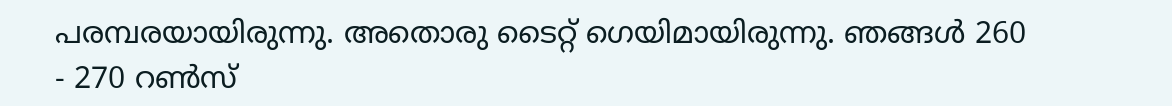പരമ്പരയായിരുന്നു. അതൊരു ടൈറ്റ് ഗെയിമായിരുന്നു. ഞങ്ങൾ 260 - 270 റൺസ്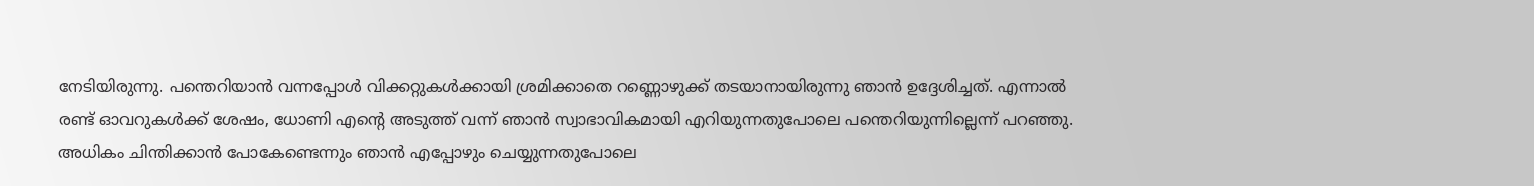നേടിയിരുന്നു. പന്തെറിയാൻ വന്നപ്പോൾ വിക്കറ്റുകൾക്കായി ശ്രമിക്കാതെ റണ്ണൊഴുക്ക് തടയാനായിരുന്നു ഞാൻ ഉദ്ദേശിച്ചത്. എന്നാൽ രണ്ട് ഓവറുകൾക്ക് ശേഷം, ധോണി എന്റെ അടുത്ത് വന്ന് ഞാൻ സ്വാഭാവികമായി എറിയുന്നതുപോലെ പന്തെറിയുന്നില്ലെന്ന് പറഞ്ഞു. അധികം ചിന്തിക്കാൻ പോകേണ്ടെന്നും ഞാൻ എപ്പോഴും ചെയ്യുന്നതുപോലെ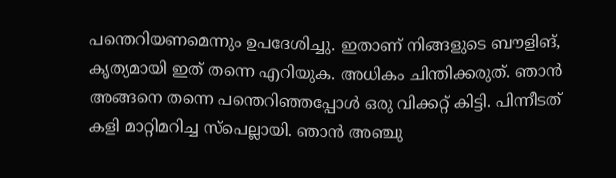പന്തെറിയണമെന്നും ഉപദേശിച്ചു. ഇതാണ് നിങ്ങളുടെ ബൗളിങ്, കൃത്യമായി ഇത് തന്നെ എറിയുക. അധികം ചിന്തിക്കരുത്. ഞാൻ അങ്ങനെ തന്നെ പന്തെറിഞ്ഞപ്പോൾ ഒരു വിക്കറ്റ് കിട്ടി. പിന്നീടത് കളി മാറ്റിമറിച്ച സ്‌പെല്ലായി. ഞാൻ അഞ്ചു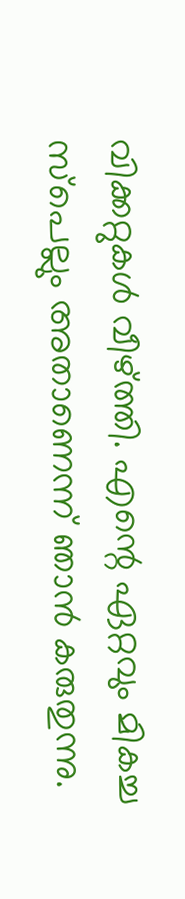വിക്കറ്റുകൾ വീഴ്ത്തി. എന്റെ ഏറ്റവും മികച്ച സ്‌പെല്ലും അതാണെന്ന് ഞാൻ കരുതുന്നു.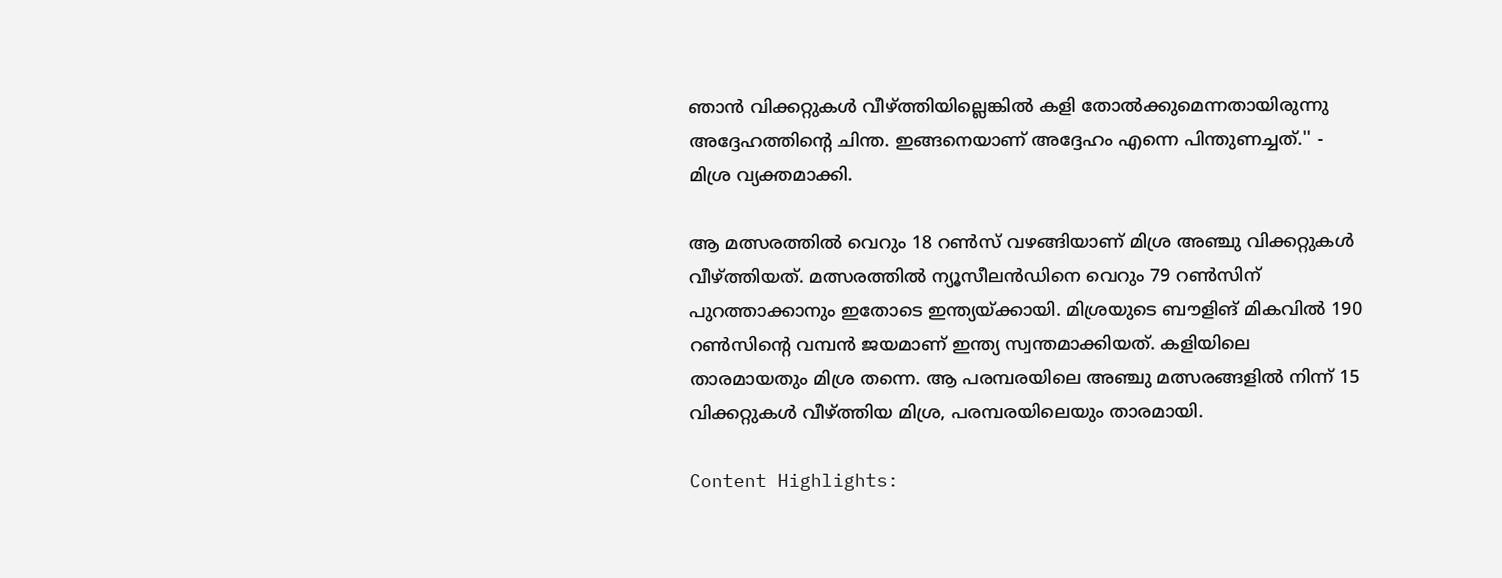ഞാൻ വിക്കറ്റുകൾ വീഴ്ത്തിയില്ലെങ്കിൽ കളി തോൽക്കുമെന്നതായിരുന്നു അദ്ദേഹത്തിന്റെ ചിന്ത. ഇങ്ങനെയാണ് അദ്ദേഹം എന്നെ പിന്തുണച്ചത്.'' - മിശ്ര വ്യക്തമാക്കി.

ആ മത്സരത്തിൽ വെറും 18 റൺസ് വഴങ്ങിയാണ് മിശ്ര അഞ്ചു വിക്കറ്റുകൾ വീഴ്ത്തിയത്. മത്സരത്തിൽ ന്യൂസീലൻഡിനെ വെറും 79 റൺസിന് പുറത്താക്കാനും ഇതോടെ ഇന്ത്യയ്ക്കായി. മിശ്രയുടെ ബൗളിങ് മികവിൽ 190 റൺസിന്റെ വമ്പൻ ജയമാണ് ഇന്ത്യ സ്വന്തമാക്കിയത്. കളിയിലെ താരമായതും മിശ്ര തന്നെ. ആ പരമ്പരയിലെ അഞ്ചു മത്സരങ്ങളിൽ നിന്ന് 15 വിക്കറ്റുകൾ വീഴ്ത്തിയ മിശ്ര, പരമ്പരയിലെയും താരമായി.

Content Highlights: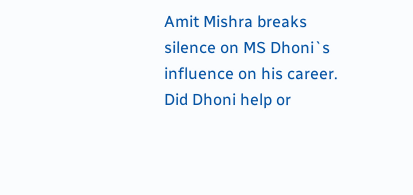Amit Mishra breaks silence on MS Dhoni`s influence on his career. Did Dhoni help or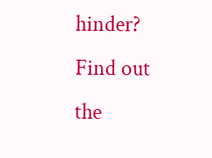hinder? Find out the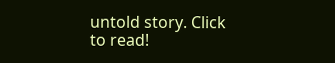untold story. Click to read!